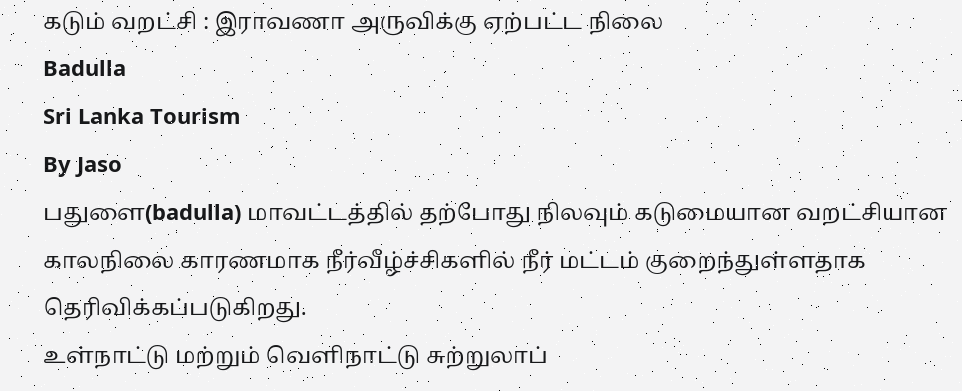கடும் வறட்சி : இராவணா அருவிக்கு ஏற்பட்ட நிலை
Badulla
Sri Lanka Tourism
By Jaso
பதுளை(badulla) மாவட்டத்தில் தற்போது நிலவும் கடுமையான வறட்சியான காலநிலை காரணமாக நீர்வீழ்ச்சிகளில் நீர் மட்டம் குறைந்துள்ளதாக தெரிவிக்கப்படுகிறது.
உள்நாட்டு மற்றும் வெளிநாட்டு சுற்றுலாப்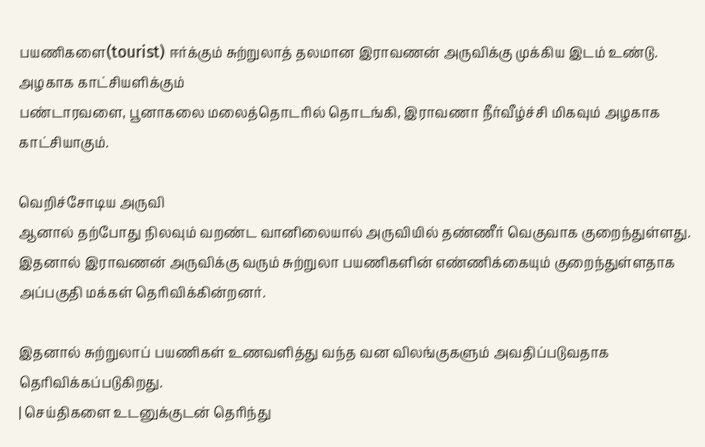பயணிகளை(tourist) ஈர்க்கும் சுற்றுலாத் தலமான இராவணன் அருவிக்கு முக்கிய இடம் உண்டு.
அழகாக காட்சியளிக்கும்
பண்டாரவளை, பூனாகலை மலைத்தொடரில் தொடங்கி, இராவணா நீர்வீழ்ச்சி மிகவும் அழகாக காட்சியாகும்.

வெறிச்சோடிய அருவி
ஆனால் தற்போது நிலவும் வறண்ட வானிலையால் அருவியில் தண்ணீர் வெகுவாக குறைந்துள்ளது. இதனால் இராவணன் அருவிக்கு வரும் சுற்றுலா பயணிகளின் எண்ணிக்கையும் குறைந்துள்ளதாக அப்பகுதி மக்கள் தெரிவிக்கின்றனர்.

இதனால் சுற்றுலாப் பயணிகள் உணவளித்து வந்த வன விலங்குகளும் அவதிப்படுவதாக தெரிவிக்கப்படுகிறது.
| செய்திகளை உடனுக்குடன் தெரிந்து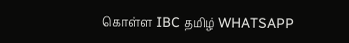கொள்ள IBC தமிழ் WHATSAPP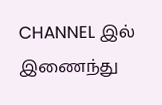CHANNEL இல் இணைந்து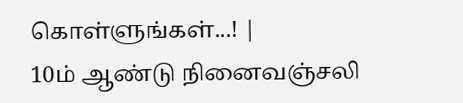கொள்ளுங்கள்...! |
10ம் ஆண்டு நினைவஞ்சலி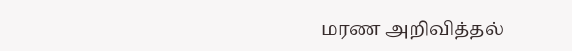மரண அறிவித்தல்